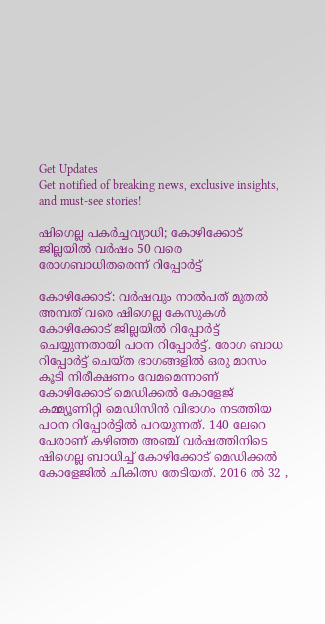Get Updates
Get notified of breaking news, exclusive insights, and must-see stories!

ഷിഗെല്ല പകര്‍ച്ചവ്യാധി; കോഴിക്കോട് ജില്ലയില്‍ വര്‍ഷം 50 വരെ രോഗബാധിതരെന്ന് റിപ്പോര്‍ട്ട്

കോഴിക്കോട്: വര്‍ഷവും നാല്‍പത് മുതല്‍ അമ്പത് വരെ ഷിഗെല്ല കേസുകള്‍ കോഴിക്കോട് ജില്ലയില്‍ റിപ്പോര്‍ട്ട് ചെയ്യുന്നതായി പഠന റിപ്പോര്‍ട്ട്. രോഗ ബാധ റിപ്പോര്‍ട്ട് ചെയ്ത ഭാഗങ്ങളില്‍ ഒരു മാസം കൂടി നിരീക്ഷണം വേമമെന്നാണ് കോഴിക്കോട് മെഡിക്കല്‍ കോളേജ് കമ്മ്യൂണിറ്റി മെഡിസിന്‍ വിഭാഗം നടത്തിയ പഠന റിപ്പോര്‍ട്ടില്‍ പറയുന്നത്. 140 ലേറെ പേരാണ് കഴിഞ്ഞ അഞ്ച് വര്‍ഷത്തിനിടെ ഷിഗെല്ല ബാധിച്ച് കോഴിക്കോട് മെഡിക്കല്‍ കോളേജില്‍ ചികിത്സ തേടിയത്. 2016 ല്‍ 32 ,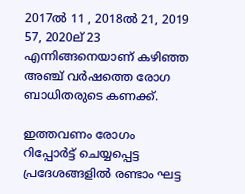2017ല്‍ 11 , 2018ല്‍ 21, 2019 57, 2020ല് 23 എന്നിങ്ങനെയാണ് കഴിഞ്ഞ അഞ്ച് വര്‍ഷത്തെ രോഗ ബാധിതരുടെ കണക്ക്.

ഇത്തവണം രോഗം റിപ്പോര്‍ട്ട് ചെയ്യപ്പെട്ട പ്രദേശങ്ങളില്‍ രണ്ടാം ഘട്ട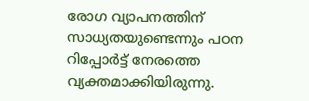രോഗ വ്യാപനത്തിന് സാധ്യതയുണ്ടെന്നും പഠന റിപ്പോര്‍ട്ട് നേരത്തെ വ്യക്തമാക്കിയിരുന്നു.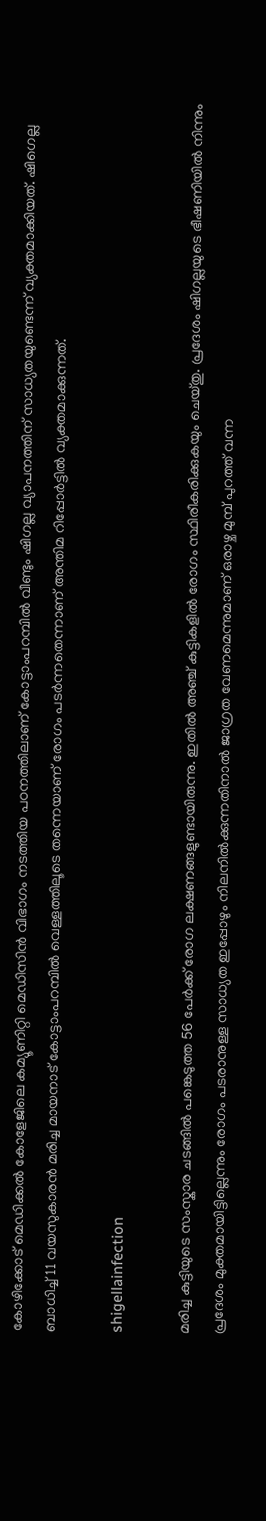കോഴിക്കോട് മെഡിക്കല്‍ കോളേജിലെ കമ്യൂണിറ്റി മെഡിസിന്‍ വിഭാഗം നടത്തിയ പഠനത്തിലാണ് കോട്ടാംപറമ്പില്‍ വീണ്ടും ഷിഗല്ല വ്യാപനത്തിന് സാധ്യതയുണ്ടെന്ന് വ്യക്തമാക്കിയത്. ഷിഗെല്ല ബാധിച്ച് 11 വയസുകാരന്‍ മരിച്ച മായനാട് കോട്ടാംപറമ്പില്‍ വെള്ളത്തിലൂടെ തന്നെയാണ് രോഗം പടര്‍ന്നതെന്നാണ് അന്തിമ റിപ്പോര്‍ട്ടില്‍ വ്യക്തമാക്കുന്നത്.

shigellainfection

മരിച്ച കുട്ടിയുടെ സംസ്കാര ചടങ്ങില്‍ പങ്കെടുത്ത 56 പേര്‍ക്ക് രോഗ ലക്ഷണങ്ങളുണ്ടായിരുന്നു. ഇതില്‍ അഞ്ച് കുട്ടികളില്‍ രോഗം സ്ഥിരീകരിക്കുകയും ചെയ്തു. പ്രദേശം ഷിഗല്ലയുടെ ഭീഷണിയില്‍ നിന്നും പ്രദേശം മുക്തമായിട്ടില്ലെന്നും രോഗം പടരാനുള്ള സാധ്യത ഇപ്പോഴും നിലനില്‍ക്കുന്നതിനാല്‍ ജാഗ്രത വേണമെന്നുമാണ് ഒരാഴ്ച മുമ്പ് പുറത്ത് വന്ന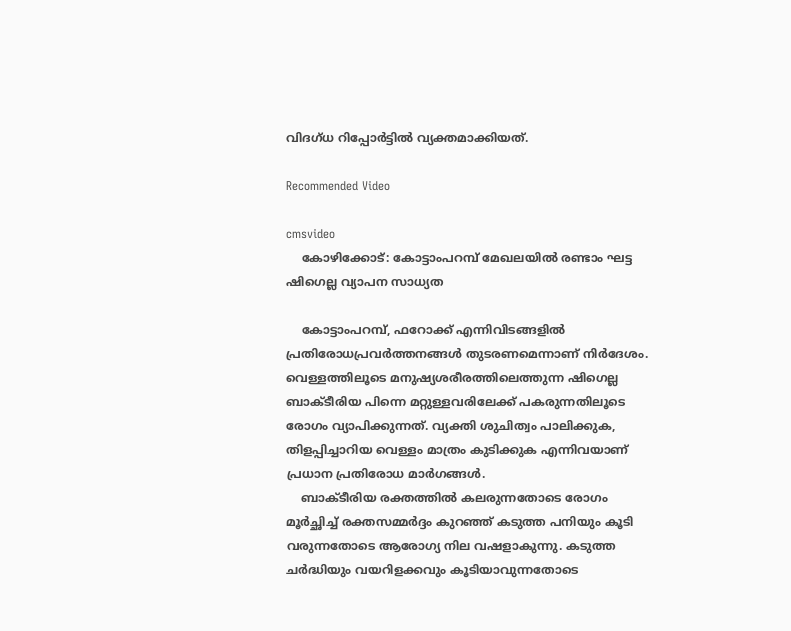വിദഗ്ധ റിപ്പോര്‍ട്ടില്‍ വ്യക്തമാക്കിയത്.

Recommended Video

cmsvideo
    കോഴിക്കോട്: കോട്ടാംപറമ്പ് മേഖലയിൽ രണ്ടാം ഘട്ട ഷിഗെല്ല വ്യാപന സാധ്യത

    കോട്ടാംപറമ്പ്, ഫറോക്ക് എന്നിവിടങ്ങളില്‍ പ്രതിരോധപ്രവര്‍ത്തനങ്ങള്‍ തുടരണമെന്നാണ് നിര്‍ദേശം. വെള്ളത്തിലൂടെ മനുഷ്യശരീരത്തിലെത്തുന്ന ഷിഗെല്ല ബാക്ടീരിയ പിന്നെ മറ്റുള്ളവരിലേക്ക് പകരുന്നതിലൂടെ രോഗം വ്യാപിക്കുന്നത്. വ്യക്തി ശുചിത്വം പാലിക്കുക, തിളപ്പിച്ചാറിയ വെള്ളം മാത്രം കുടിക്കുക എന്നിവയാണ് പ്രധാന പ്രതിരോധ മാര്‍ഗങ്ങള്‍.
    ബാക്ടീരിയ രക്തത്തില്‍ കലരുന്നതോടെ രോഗം മൂര്‍ച്ഛിച്ച് രക്തസമ്മര്‍ദ്ദം കുറഞ്ഞ് കടുത്ത പനിയും കൂടി വരുന്നതോടെ ആരോഗ്യ നില വഷളാകുന്നു. കടുത്ത ചര്‍ദ്ധിയും വയറിളക്കവും കൂടിയാവുന്നതോടെ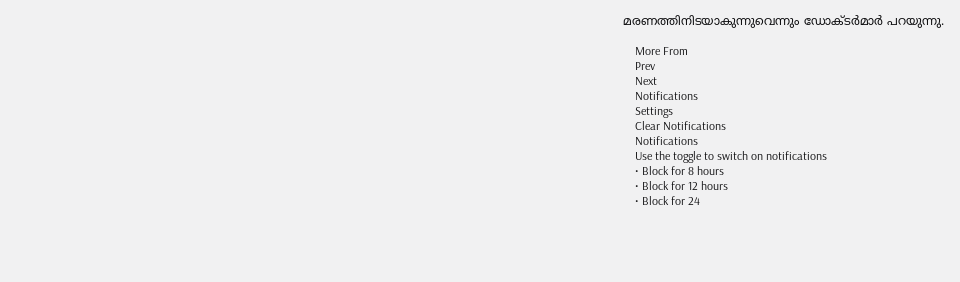മരണത്തിനിടയാകുന്നുവെന്നും ഡോക്ടര്‍മാര്‍ പറയുന്നു.

    More From
    Prev
    Next
    Notifications
    Settings
    Clear Notifications
    Notifications
    Use the toggle to switch on notifications
    • Block for 8 hours
    • Block for 12 hours
    • Block for 24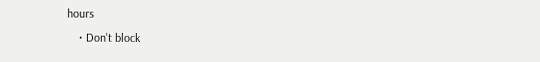hours
    • Don't block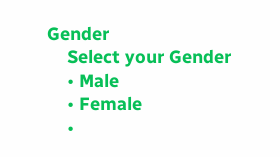Gender
    Select your Gender
    • Male
    • Female
    •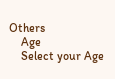Others
    Age
    Select your Age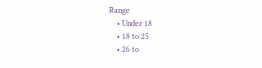Range
    • Under 18
    • 18 to 25
    • 26 to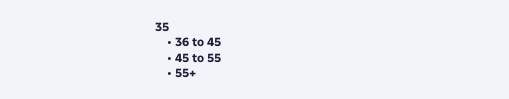35
    • 36 to 45
    • 45 to 55
    • 55+